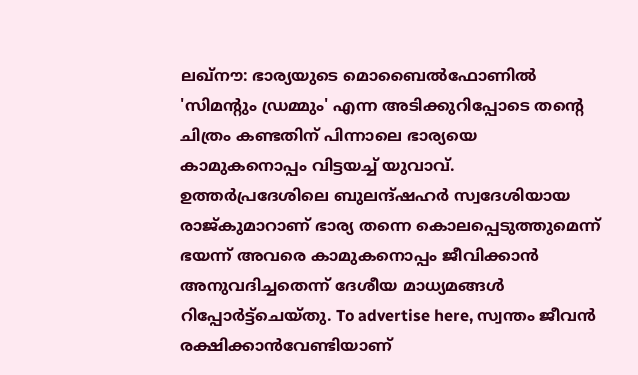ലഖ്നൗ: ഭാര്യയുടെ മൊബൈൽഫോണിൽ 'സിമന്റും ഡ്രമ്മും' എന്ന അടിക്കുറിപ്പോടെ തന്റെ ചിത്രം കണ്ടതിന് പിന്നാലെ ഭാര്യയെ കാമുകനൊപ്പം വിട്ടയച്ച് യുവാവ്. ഉത്തർപ്രദേശിലെ ബുലന്ദ്ഷഹർ സ്വദേശിയായ രാജ്കുമാറാണ് ഭാര്യ തന്നെ കൊലപ്പെടുത്തുമെന്ന് ഭയന്ന് അവരെ കാമുകനൊപ്പം ജീവിക്കാൻ അനുവദിച്ചതെന്ന് ദേശീയ മാധ്യമങ്ങൾ റിപ്പോർട്ട്ചെയ്തു. To advertise here, സ്വന്തം ജീവൻ രക്ഷിക്കാൻവേണ്ടിയാണ്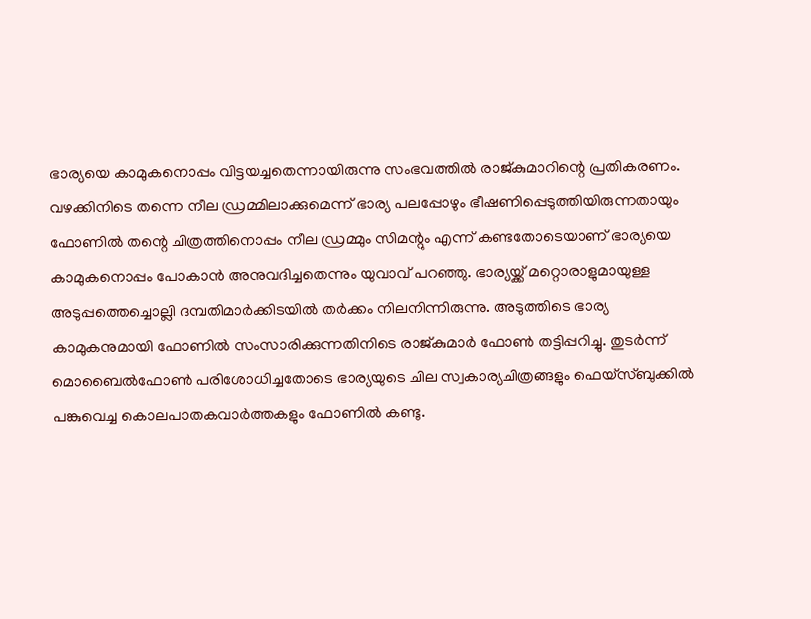ഭാര്യയെ കാമുകനൊപ്പം വിട്ടയച്ചതെന്നായിരുന്നു സംഭവത്തിൽ രാജ്കുമാറിന്റെ പ്രതികരണം. വഴക്കിനിടെ തന്നെ നീല ഡ്രമ്മിലാക്കുമെന്ന് ഭാര്യ പലപ്പോഴും ഭീഷണിപ്പെടുത്തിയിരുന്നതായും ഫോണിൽ തന്റെ ചിത്രത്തിനൊപ്പം നീല ഡ്രമ്മും സിമന്റും എന്ന് കണ്ടതോടെയാണ് ഭാര്യയെ കാമുകനൊപ്പം പോകാൻ അനുവദിച്ചതെന്നും യുവാവ് പറഞ്ഞു. ഭാര്യയ്ക്ക് മറ്റൊരാളുമായുള്ള അടുപ്പത്തെച്ചൊല്ലി ദമ്പതിമാർക്കിടയിൽ തർക്കം നിലനിന്നിരുന്നു. അടുത്തിടെ ഭാര്യ കാമുകനുമായി ഫോണിൽ സംസാരിക്കുന്നതിനിടെ രാജ്കുമാർ ഫോൺ തട്ടിപ്പറിച്ചു. തുടർന്ന് മൊബൈൽഫോൺ പരിശോധിച്ചതോടെ ഭാര്യയുടെ ചില സ്വകാര്യചിത്രങ്ങളും ഫെയ്സ്ബുക്കിൽ പങ്കുവെച്ച കൊലപാതകവാർത്തകളും ഫോണിൽ കണ്ടു.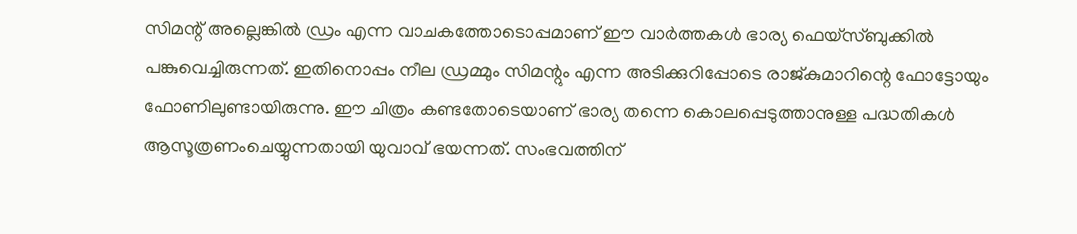സിമന്റ് അല്ലെങ്കിൽ ഡ്രം എന്ന വാചകത്തോടൊപ്പമാണ് ഈ വാർത്തകൾ ഭാര്യ ഫെയ്സ്ബുക്കിൽ പങ്കുവെച്ചിരുന്നത്. ഇതിനൊപ്പം നീല ഡ്രമ്മും സിമന്റും എന്ന അടിക്കുറിപ്പോടെ രാജ്കുമാറിന്റെ ഫോട്ടോയും ഫോണിലുണ്ടായിരുന്നു. ഈ ചിത്രം കണ്ടതോടെയാണ് ഭാര്യ തന്നെ കൊലപ്പെടുത്താനുള്ള പദ്ധതികൾ ആസൂത്രണംചെയ്യുന്നതായി യുവാവ് ഭയന്നത്. സംഭവത്തിന്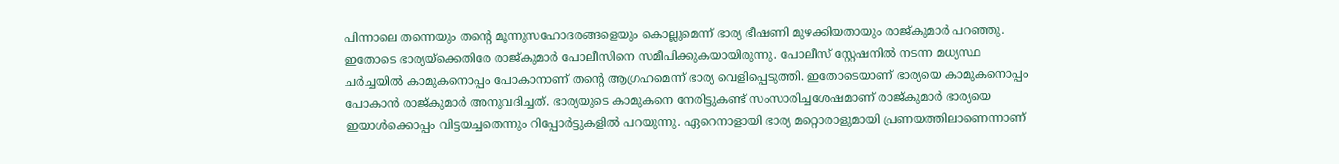പിന്നാലെ തന്നെയും തന്റെ മൂന്നുസഹോദരങ്ങളെയും കൊല്ലുമെന്ന് ഭാര്യ ഭീഷണി മുഴക്കിയതായും രാജ്കുമാർ പറഞ്ഞു. ഇതോടെ ഭാര്യയ്ക്കെതിരേ രാജ്കുമാർ പോലീസിനെ സമീപിക്കുകയായിരുന്നു. പോലീസ് സ്റ്റേഷനിൽ നടന്ന മധ്യസ്ഥ ചർച്ചയിൽ കാമുകനൊപ്പം പോകാനാണ് തന്റെ ആഗ്രഹമെന്ന് ഭാര്യ വെളിപ്പെടുത്തി. ഇതോടെയാണ് ഭാര്യയെ കാമുകനൊപ്പം പോകാൻ രാജ്കുമാർ അനുവദിച്ചത്. ഭാര്യയുടെ കാമുകനെ നേരിട്ടുകണ്ട് സംസാരിച്ചശേഷമാണ് രാജ്കുമാർ ഭാര്യയെ ഇയാൾക്കൊപ്പം വിട്ടയച്ചതെന്നും റിപ്പോർട്ടുകളിൽ പറയുന്നു. ഏറെനാളായി ഭാര്യ മറ്റൊരാളുമായി പ്രണയത്തിലാണെന്നാണ്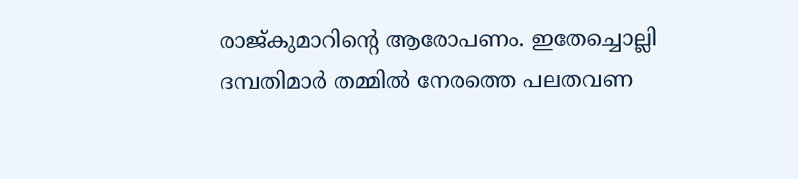രാജ്കുമാറിന്റെ ആരോപണം. ഇതേച്ചൊല്ലി ദമ്പതിമാർ തമ്മിൽ നേരത്തെ പലതവണ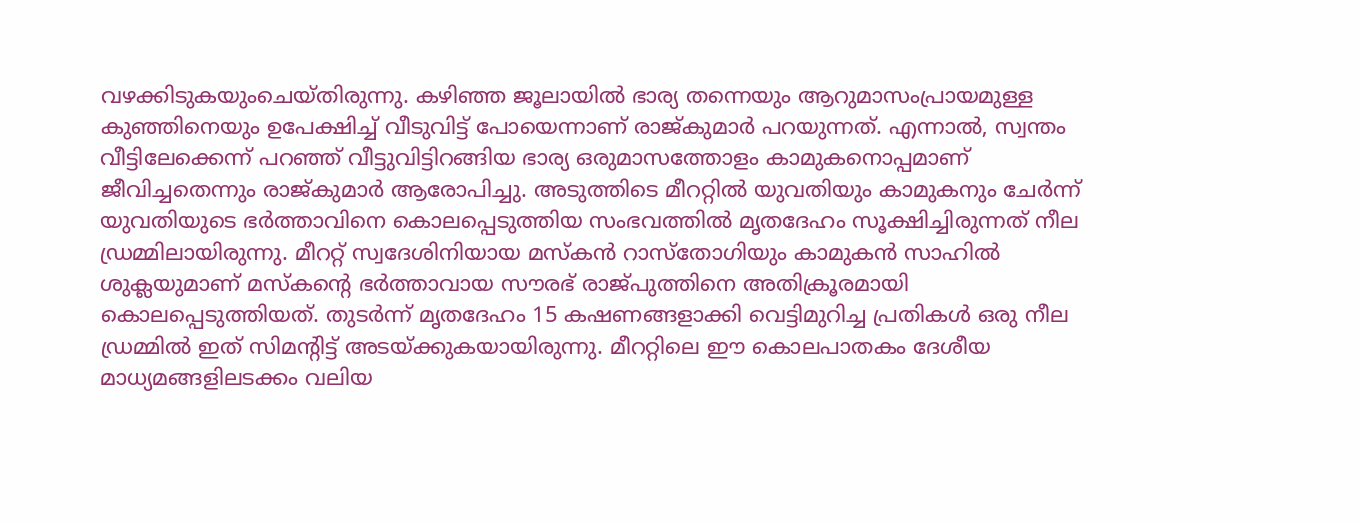വഴക്കിടുകയുംചെയ്തിരുന്നു. കഴിഞ്ഞ ജൂലായിൽ ഭാര്യ തന്നെയും ആറുമാസംപ്രായമുള്ള കുഞ്ഞിനെയും ഉപേക്ഷിച്ച് വീടുവിട്ട് പോയെന്നാണ് രാജ്കുമാർ പറയുന്നത്. എന്നാൽ, സ്വന്തം വീട്ടിലേക്കെന്ന് പറഞ്ഞ് വീട്ടുവിട്ടിറങ്ങിയ ഭാര്യ ഒരുമാസത്തോളം കാമുകനൊപ്പമാണ് ജീവിച്ചതെന്നും രാജ്കുമാർ ആരോപിച്ചു. അടുത്തിടെ മീററ്റിൽ യുവതിയും കാമുകനും ചേർന്ന് യുവതിയുടെ ഭർത്താവിനെ കൊലപ്പെടുത്തിയ സംഭവത്തിൽ മൃതദേഹം സൂക്ഷിച്ചിരുന്നത് നീല ഡ്രമ്മിലായിരുന്നു. മീററ്റ് സ്വദേശിനിയായ മസ്കൻ റാസ്തോഗിയും കാമുകൻ സാഹിൽ ശുക്ലയുമാണ് മസ്കന്റെ ഭർത്താവായ സൗരഭ് രാജ്പുത്തിനെ അതിക്രൂരമായി കൊലപ്പെടുത്തിയത്. തുടർന്ന് മൃതദേഹം 15 കഷണങ്ങളാക്കി വെട്ടിമുറിച്ച പ്രതികൾ ഒരു നീല ഡ്രമ്മിൽ ഇത് സിമന്റിട്ട് അടയ്ക്കുകയായിരുന്നു. മീററ്റിലെ ഈ കൊലപാതകം ദേശീയ മാധ്യമങ്ങളിലടക്കം വലിയ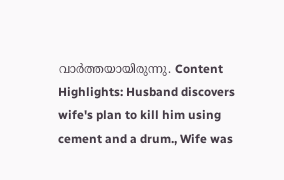വാർത്തയായിരുന്നു. Content Highlights: Husband discovers wife's plan to kill him using cement and a drum., Wife was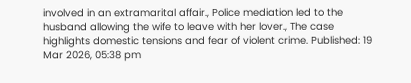involved in an extramarital affair., Police mediation led to the husband allowing the wife to leave with her lover., The case highlights domestic tensions and fear of violent crime. Published: 19 Mar 2026, 05:38 pm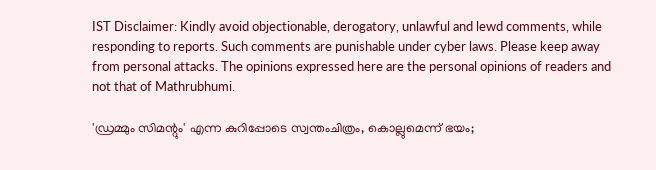IST Disclaimer: Kindly avoid objectionable, derogatory, unlawful and lewd comments, while responding to reports. Such comments are punishable under cyber laws. Please keep away from personal attacks. The opinions expressed here are the personal opinions of readers and not that of Mathrubhumi.

'ഡ്രമ്മും സിമന്റും' എന്ന കുറിപ്പോടെ സ്വന്തംചിത്രം, കൊല്ലുമെന്ന് ഭയം;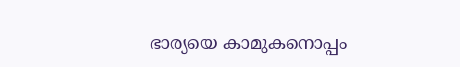ഭാര്യയെ കാമുകനൊപ്പം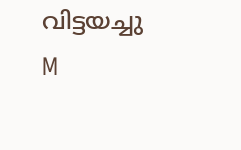വിട്ടയച്ചു
M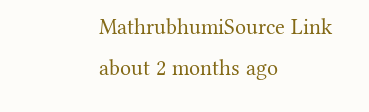MathrubhumiSource Link
about 2 months ago